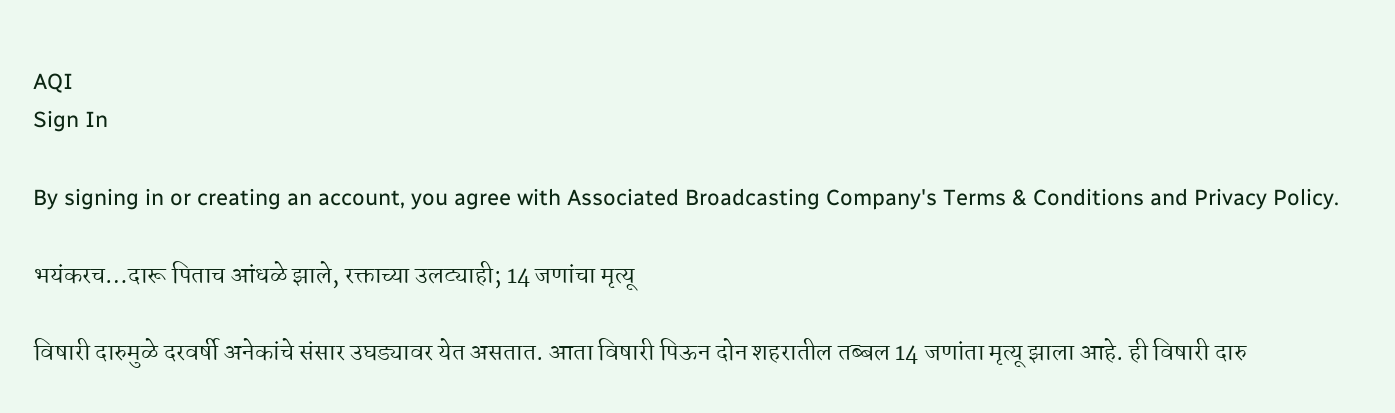AQI
Sign In

By signing in or creating an account, you agree with Associated Broadcasting Company's Terms & Conditions and Privacy Policy.

भयंकरच…दारू पिताच आंधळे झाले, रक्ताच्या उलट्याही; 14 जणांचा मृत्यू

विषारी दारुमुळे दरवर्षी अनेकांचे संसार उघड्यावर येत असतात. आता विषारी पिऊन दोन शहरातील तब्बल 14 जणांता मृत्यू झाला आहे. ही विषारी दारु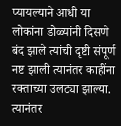प्यायल्याने आधी या लोकांना डोळ्यांनी दिसणे बंद झाले त्यांची दृष्टी संपूर्ण नष्ट झाली त्यानंतर काहींना रक्ताच्या उलट्या झाल्या. त्यानंतर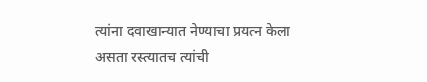त्यांना दवाखान्यात नेण्याचा प्रयत्न केला असता रस्त्यातच त्यांची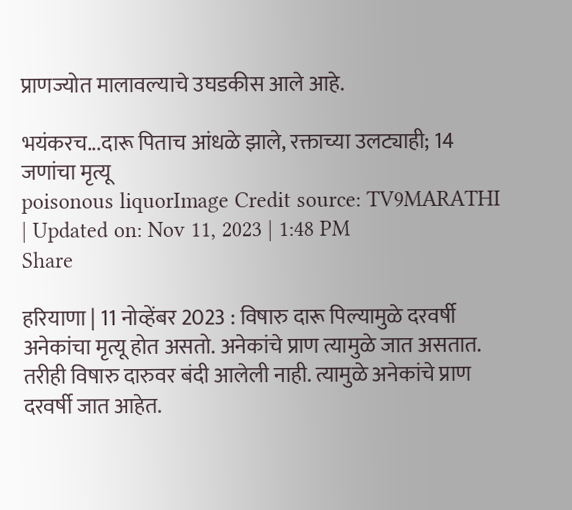प्राणज्योत मालावल्याचे उघडकीस आले आहे.

भयंकरच...दारू पिताच आंधळे झाले, रक्ताच्या उलट्याही; 14 जणांचा मृत्यू
poisonous liquorImage Credit source: TV9MARATHI
| Updated on: Nov 11, 2023 | 1:48 PM
Share

हरियाणा | 11 नोव्हेंबर 2023 : विषारु दारू पिल्यामुळे दरवर्षी अनेकांचा मृत्यू होत असतो. अनेकांचे प्राण त्यामुळे जात असतात. तरीही विषारु दारुवर बंदी आलेली नाही. त्यामुळे अनेकांचे प्राण दरवर्षी जात आहेत.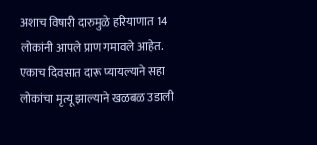अशाच विषारी दारुमुळे हरियाणात 14 लोकांनी आपले प्राण गमावले आहेत. एकाच दिवसात दारू प्यायल्याने सहा लोकांचा मृत्यू झाल्याने खळबळ उडाली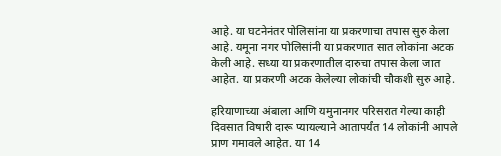आहे. या घटनेनंतर पोलिसांना या प्रकरणाचा तपास सुरु केला आहे. यमूना नगर पोलिसांनी या प्रकरणात सात लोकांना अटक केली आहे. सध्या या प्रकरणातील दारुचा तपास केला जात आहेत. या प्रकरणी अटक केलेल्या लोकांची चौकशी सुरु आहे.

हरियाणाच्या अंबाला आणि यमुनानगर परिसरात गेल्या काही दिवसात विषारी दारू प्यायल्याने आतापर्यंत 14 लोकांनी आपले प्राण गमावले आहेत. या 14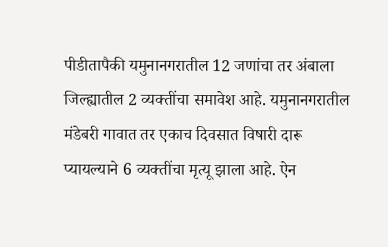पीडीतापैकी यमुनानगरातील 12 जणांचा तर अंबाला जिल्ह्यातील 2 व्यक्तींचा समावेश आहे. यमुनानगरातील मंडेबरी गावात तर एकाच दिवसात विषारी दारू प्यायल्याने 6 व्यक्तींचा मृत्यू झाला आहे. ऐन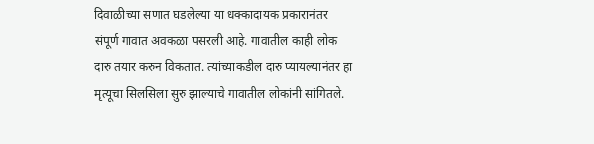दिवाळीच्या सणात घडलेल्या या धक्कादायक प्रकारानंतर संपूर्ण गावात अवकळा पसरली आहे. गावातील काही लोक दारु तयार करुन विकतात. त्यांच्याकडील दारु प्यायल्यानंतर हा मृत्यूचा सिलसिला सुरु झाल्याचे गावातील लोकांनी सांगितले.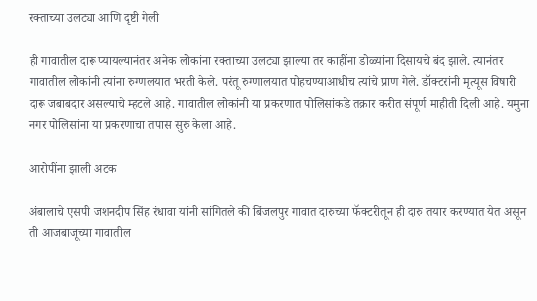रक्ताच्या उलट्या आणि दृष्टी गेली

ही गावातील दारू प्यायल्यानंतर अनेक लोकांना रक्ताच्या उलट्या झाल्या तर काहींना डोळ्यांना दिसायचे बंद झाले. त्यानंतर गावातील लोकांनी त्यांना रुग्णलयात भरती केले. परंतू रुग्णालयात पोहचण्याआधीच त्यांचे प्राण गेले. डॉक्टरांनी मृत्यूस विषारी दारू जबाबदार असल्याचे म्हटले आहे. गावातील लोकांनी या प्रकरणात पोलिसांकडे तक्रार करीत संपूर्ण माहीती दिली आहे. यमुना नगर पोलिसांना या प्रकरणाचा तपास सुरु केला आहे.

आरोपींना झाली अटक

अंबालाचे एसपी जशनदीप सिंह रंधावा यांनी सांगितले की बिंजलपुर गावात दारुच्या फॅक्टरीतून ही दारु तयार करण्यात येत असून ती आजबाजूच्या गावातील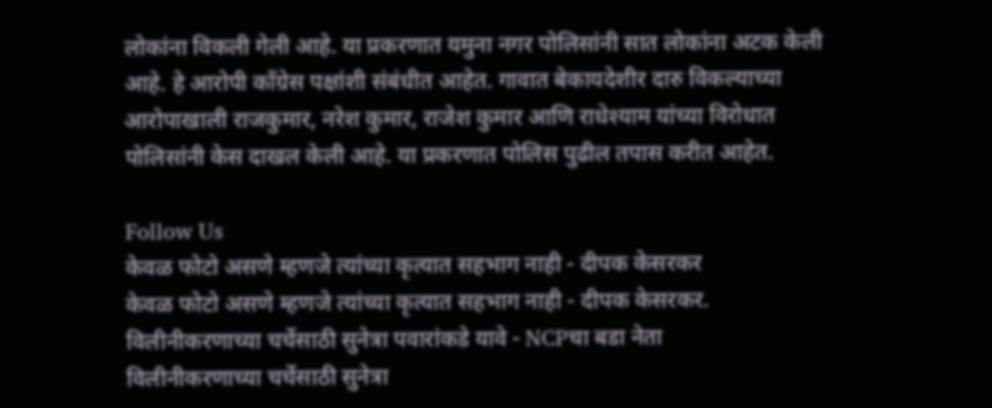लोकांना विकली गेली आहे. या प्रकरणात यमुना नगर पोलिसांनी सात लोकांना अटक केली आहे. हे आरोपी कॉंग्रेस पक्षांशी संबंधीत आहेत. गावात बेकायदेशीर दारु विकल्याच्या आरोपाखाली राजकुमार, नरेश कुमार, राजेश कुमार आणि राधेश्याम यांच्या विरोधात पोलिसांनी केस दाखल केली आहे. या प्रकरणात पोलिस पुढील तपास करीत आहेत.

Follow Us
केवळ फोटो असणे म्हणजे त्यांच्या कृत्यात सहभाग नाही - दीपक केसरकर
केवळ फोटो असणे म्हणजे त्यांच्या कृत्यात सहभाग नाही - दीपक केसरकर.
विलीनीकरणाच्या चर्चेसाठी सुनेत्रा पवारांकडे यावे - NCPचा बडा नेता
विलीनीकरणाच्या चर्चेसाठी सुनेत्रा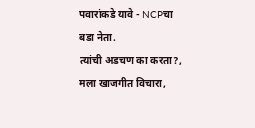पवारांकडे यावे - NCPचा बडा नेता.
त्यांची अडचण का करता?, मला खाजगीत विचारा,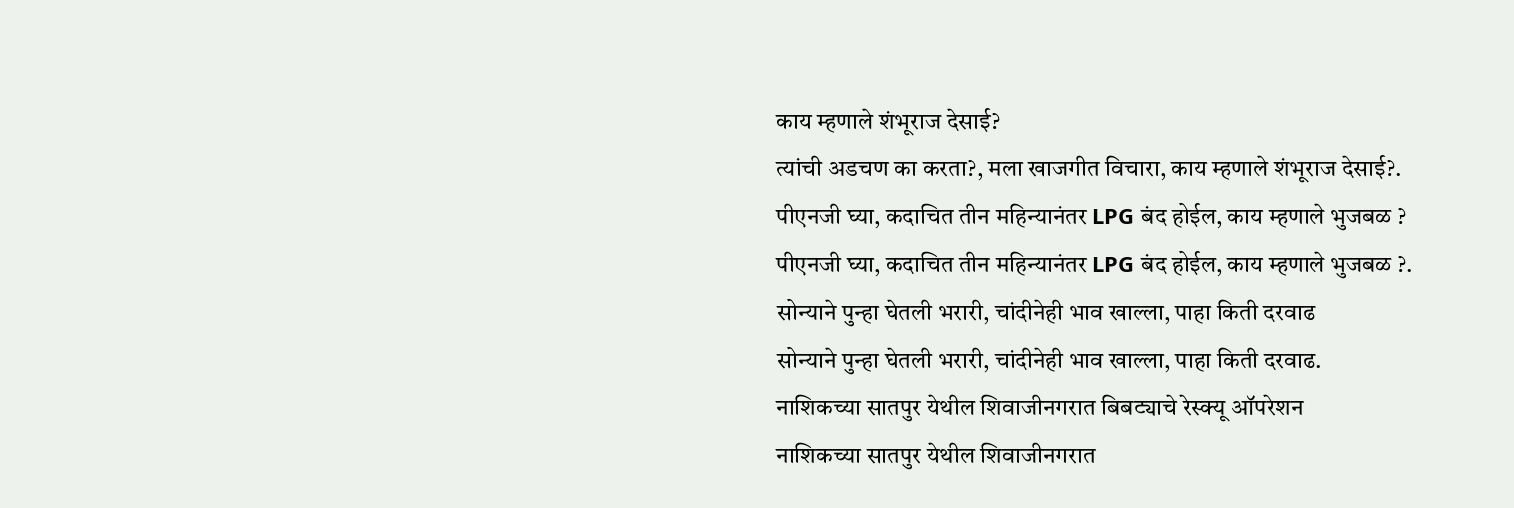काय म्हणाले शंभूराज देसाई?
त्यांची अडचण का करता?, मला खाजगीत विचारा, काय म्हणाले शंभूराज देसाई?.
पीएनजी घ्या, कदाचित तीन महिन्यानंतर LPG बंद होईल, काय म्हणाले भुजबळ ?
पीएनजी घ्या, कदाचित तीन महिन्यानंतर LPG बंद होईल, काय म्हणाले भुजबळ ?.
सोन्याने पुन्हा घेतली भरारी, चांदीनेही भाव खाल्ला, पाहा किती दरवाढ
सोन्याने पुन्हा घेतली भरारी, चांदीनेही भाव खाल्ला, पाहा किती दरवाढ.
नाशिकच्या सातपुर येथील शिवाजीनगरात बिबट्याचे रेस्क्यू ऑपरेशन
नाशिकच्या सातपुर येथील शिवाजीनगरात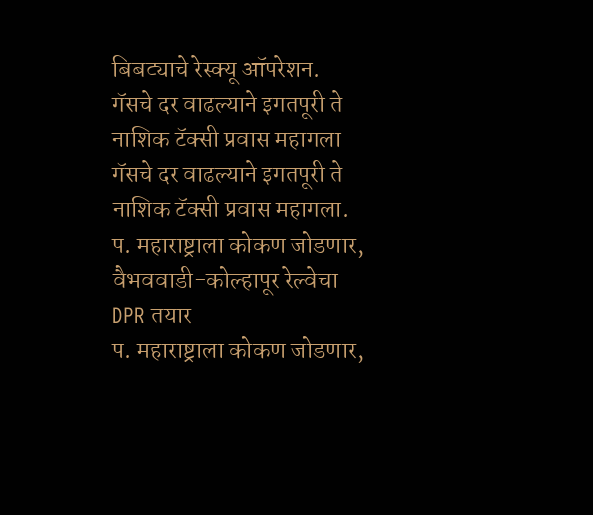बिबट्याचे रेस्क्यू ऑपरेशन.
गॅसचे दर वाढल्याने इगतपूरी ते नाशिक टॅक्सी प्रवास महागला
गॅसचे दर वाढल्याने इगतपूरी ते नाशिक टॅक्सी प्रवास महागला.
प. महाराष्ट्राला कोकण जोडणार, वैभववाडी-कोल्हापूर रेल्वेचा DPR तयार
प. महाराष्ट्राला कोकण जोडणार,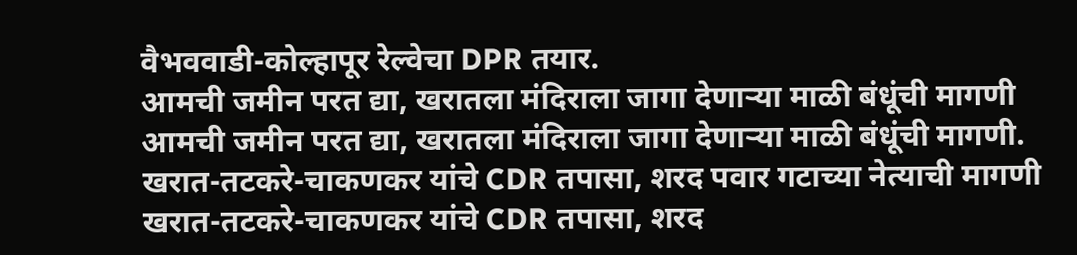वैभववाडी-कोल्हापूर रेल्वेचा DPR तयार.
आमची जमीन परत द्या, खरातला मंदिराला जागा देणाऱ्या माळी बंधूंची मागणी
आमची जमीन परत द्या, खरातला मंदिराला जागा देणाऱ्या माळी बंधूंची मागणी.
खरात-तटकरे-चाकणकर यांचे CDR तपासा, शरद पवार गटाच्या नेत्याची मागणी
खरात-तटकरे-चाकणकर यांचे CDR तपासा, शरद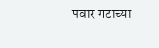पवार गटाच्या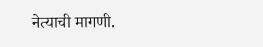नेत्याची मागणी.